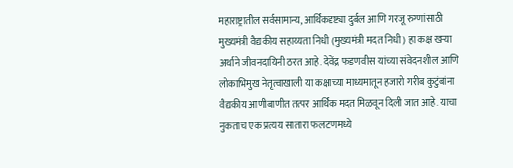महाराष्ट्रातील सर्वसामान्य, आर्थिकदृष्ट्या दुर्बल आणि गरजू रुग्णांसाठी मुख्यमंत्री वैद्यकीय सहाय्यता निधी (मुख्यमंत्री मदत निधी) हा कक्ष खऱ्या अर्थाने जीवनदायिनी ठरत आहे. देवेंद्र फडणवीस यांच्या संवेदनशील आणि लोकाभिमुख नेतृत्वाखाली या कक्षाच्या माध्यमातून हजारो गरीब कुटुंबांना वैद्यकीय आणीबाणीत तत्पर आर्थिक मदत मिळवून दिली जात आहे. याचा नुकताच एक प्रत्यय सातारा फलटणमध्ये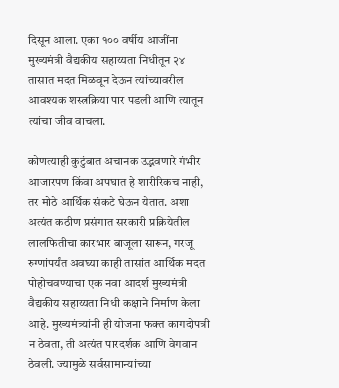दिसून आला. एका १०० वर्षीय आजींना मुख्यमंत्री वैद्यकीय सहाय्यता निधीतून २४ तासात मदत मिळवून देऊन त्यांच्यावरील आवश्यक शस्त्रक्रिया पार पडली आणि त्यातून त्यांचा जीव वाचला.

कोणत्याही कुटुंबात अचानक उद्भवणारे गंभीर आजारपण किंवा अपघात हे शारीरिकच नाही, तर मोठे आर्थिक संकटे घेऊन येतात. अशा अत्यंत कठीण प्रसंगात सरकारी प्रक्रियेतील लालफितीचा कारभार बाजूला सारून, गरजू रुग्णांपर्यंत अवघ्या काही तासांत आर्थिक मदत पोहोचवण्याचा एक नवा आदर्श मुख्यमंत्री वैद्यकीय सहाय्यता निधी कक्षाने निर्माण केला आहे. मुख्यमंत्र्यांनी ही योजना फक्त कागदोपत्री न ठेवता, ती अत्यंत पारदर्शक आणि वेगवान ठेवली. ज्यामुळे सर्वसामान्यांच्या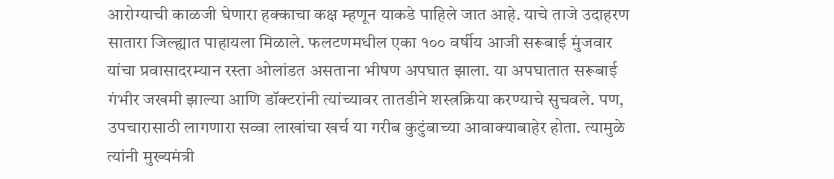आरोग्याची काळजी घेणारा हक्काचा कक्ष म्हणून याकडे पाहिले जात आहे. याचे ताजे उदाहरण सातारा जिल्ह्यात पाहायला मिळाले. फलटणमधील एका १०० वर्षीय आजी सरूबाई मुंजवार यांचा प्रवासादरम्यान रस्ता ओलांडत असताना भीषण अपघात झाला. या अपघातात सरूबाई गंभीर जखमी झाल्या आणि डॉक्टरांनी त्यांच्यावर तातडीने शस्त्रक्रिया करण्याचे सुचवले. पण, उपचारासाठी लागणारा सव्वा लाखांचा खर्च या गरीब कुटुंबाच्या आवाक्याबाहेर होता. त्यामुळे त्यांनी मुख्यमंत्री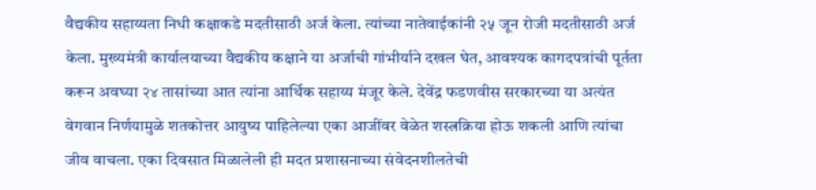वैद्यकीय सहाय्यता निधी कक्षाकडे मदतीसाठी अर्ज केला. त्यांच्या नातेवाईकांनी २५ जून रोजी मदतीसाठी अर्ज केला. मुख्यमंत्री कार्यालयाच्या वैद्यकीय कक्षाने या अर्जाची गांभीर्याने दखल घेत, आवश्यक कागदपत्रांची पूर्तता करून अवघ्या २४ तासांच्या आत त्यांना आर्थिक सहाय्य मंजूर केले. देवेंद्र फडणवीस सरकारच्या या अत्यंत वेगवान निर्णयामुळे शतकोत्तर आयुष्य पाहिलेल्या एका आजींवर वेळेत शस्त्रक्रिया होऊ शकली आणि त्यांचा जीव वाचला. एका दिवसात मिळालेली ही मदत प्रशासनाच्या संवेदनशीलतेची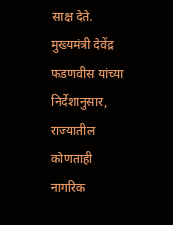साक्ष देते.
मुख्यमंत्री देवेंद्र फडणवीस यांच्या निर्देशानुसार, राज्यातील कोणताही नागरिक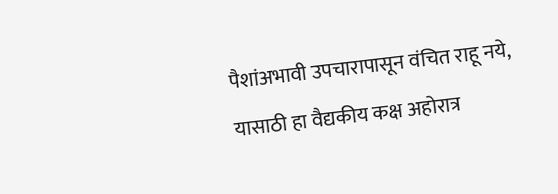पैशांअभावी उपचारापासून वंचित राहू नये, यासाठी हा वैद्यकीय कक्ष अहोरात्र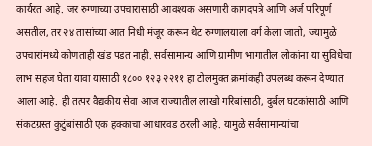कार्यरत आहे. जर रुग्णाच्या उपचारासाठी आवश्यक असणारी कागदपत्रे आणि अर्ज परिपूर्ण असतील, तर २४ तासांच्या आत निधी मंजूर करून थेट रुग्णालयाला वर्ग केला जातो, ज्यामुळे उपचारांमध्ये कोणताही खंड पडत नाही. सर्वसामान्य आणि ग्रामीण भागातील लोकांना या सुविधेचा लाभ सहज घेता यावा यासाठी १८०० १२३ २२११ हा टोलमुक्त क्रमांकही उपलब्ध करून देण्यात आला आहे. ही तत्पर वैद्यकीय सेवा आज राज्यातील लाखो गरिबांसाठी, दुर्बल घटकांसाठी आणि संकटग्रस्त कुटुंबांसाठी एक हक्काचा आधारवड ठरली आहे. यामुळे सर्वसामान्यांचा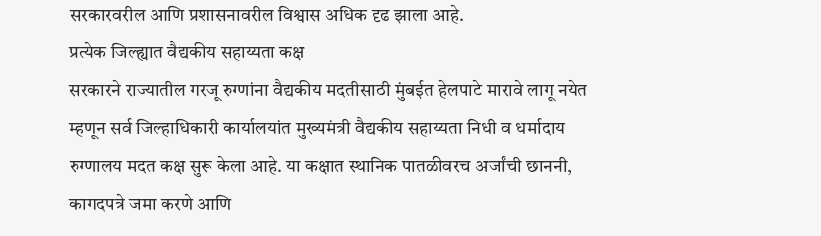सरकारवरील आणि प्रशासनावरील विश्वास अधिक दृढ झाला आहे.
प्रत्येक जिल्ह्यात वैद्यकीय सहाय्यता कक्ष
सरकारने राज्यातील गरजू रुग्णांना वैद्यकीय मदतीसाठी मुंबईत हेलपाटे मारावे लागू नयेत म्हणून सर्व जिल्हाधिकारी कार्यालयांत मुख्यमंत्री वैद्यकीय सहाय्यता निधी व धर्मादाय रुग्णालय मदत कक्ष सुरू केला आहे. या कक्षात स्थानिक पातळीवरच अर्जांची छाननी, कागदपत्रे जमा करणे आणि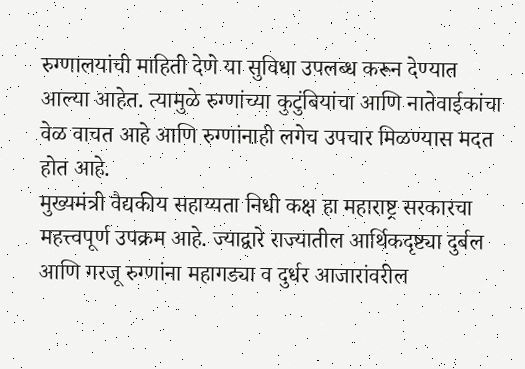रुग्णालयांची माहिती देणे या सुविधा उपलब्ध करून देण्यात आल्या आहेत. त्यामुळे रुग्णांच्या कुटुंबियांचा आणि नातेवाईकांचा वेळ वाचत आहे आणि रुग्णांनाही लगेच उपचार मिळण्यास मदत होत आहे.
मुख्यमंत्री वैद्यकीय सहाय्यता निधी कक्ष हा महाराष्ट्र सरकारचा महत्त्वपूर्ण उपक्रम आहे. ज्याद्वारे राज्यातील आर्थिकदृष्ट्या दुर्बल आणि गरजू रुग्णांना महागड्या व दुर्धर आजारांवरील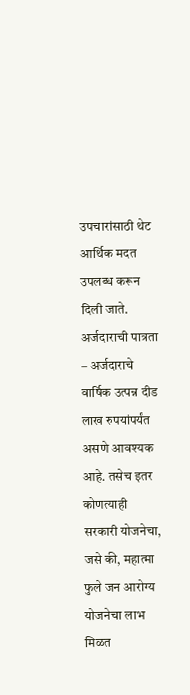उपचारांसाठी थेट आर्थिक मदत उपलब्ध करून दिली जाते.
अर्जदाराची पात्रता – अर्जदाराचे वार्षिक उत्पन्न दीड लाख रुपयांपर्यंत असणे आवश्यक आहे. तसेच इतर कोणत्याही सरकारी योजनेचा, जसे की, महात्मा फुले जन आरोग्य योजनेचा लाभ मिळत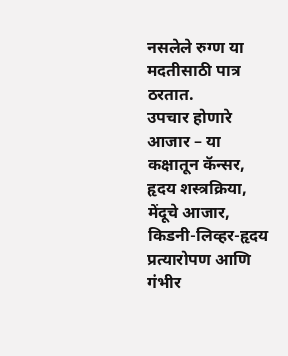नसलेले रुग्ण या मदतीसाठी पात्र ठरतात.
उपचार होणारे आजार – या कक्षातून कॅन्सर, हृदय शस्त्रक्रिया, मेंदूचे आजार, किडनी-लिव्हर-हृदय प्रत्यारोपण आणि गंभीर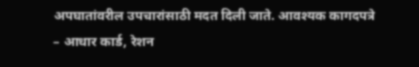अपघातांवरील उपचारांसाठी मदत दिली जाते. आवश्यक कागदपत्रे – आधार कार्ड, रेशन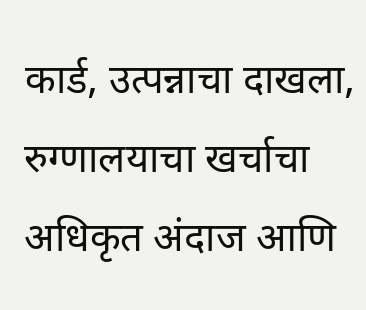कार्ड, उत्पन्नाचा दाखला, रुग्णालयाचा खर्चाचा अधिकृत अंदाज आणि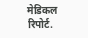मेडिकल रिपोर्ट.